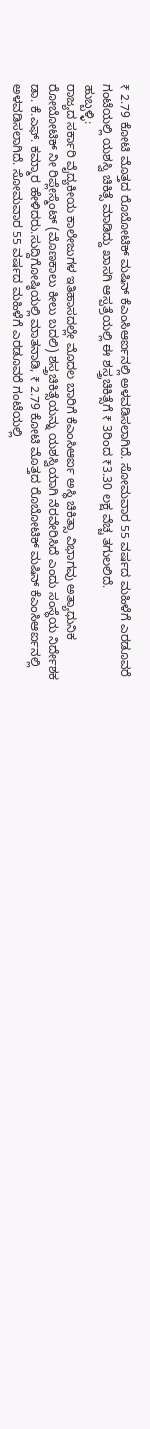₹ 2.79 ಕೋಟಿ ಮೊತ್ತದ ರೊಬೋಟಿಕ್ ಮಷಿನ್ ಕೆಎಂಸಿಆರ್ಐನಲ್ಲಿ ಅಳವಡಿಸಲಾಗಿದೆ. ಸೋಮವಾರ 55 ವರ್ಷದ ಮಹಿಳೆಗೆ ಎರಡೂವರೆ ಗಂಟೆಯಲ್ಲಿ ಯಶಸ್ವಿ ಚಿಕಿತ್ಸೆ ಮಾಡಿದ್ದು ಖಾಸಗಿ ಆಸ್ಪತ್ರೆಯಲ್ಲಿ ಈ ಶಸ್ತ್ರಚಿಕಿತ್ಸೆಗೆ ₹ 3ರಿಂದ ₹3.30 ಲಕ್ಷ ವೆಚ್ಚ ತಗುಲಲಿದೆ.
ಹುಬ್ಬಳ್ಳಿ:
ರಾಜ್ಯದ ಸರ್ಕಾರಿ ವೈದ್ಯಕೀಯ ಕಾಲೇಜುಗಳ ಇತಿಹಾಸದಲ್ಲೇ ಮೊದಲ ಬಾರಿಗೆ ಕೆಎಂಸಿಆರ್ಐ ಅಸ್ಥಿ ಚಿಕಿತ್ಸಾ ವಿಭಾಗವು ಅತ್ಯಾಧುನಿಕ ರೋಬೋಟಿಕ್ ನೀ ರಿಪ್ಲೇಸ್ಮೆಂಟ್ (ಮೊಣಕಾಲು ಕೀಲು ಬದಲಿ) ಶಸ್ತ್ರಚಿಕಿತ್ಸೆಯನ್ನು ಯಶಸ್ವಿಯಾಗಿ ನೆರವೇರಿಸಿದೆ ಎಂದು ಸಂಸ್ಥೆಯ ನಿರ್ದೇಶಕ ಡಾ. ಕೆ.ಎಫ್. ಕಮ್ಮಾರ ಹೇಳಿದರು.ಸುದ್ದಿಗೋಷ್ಠಿಯಲ್ಲಿ ಮಾತನಾಡಿ, ₹ 2.79 ಕೋಟಿ ಮೊತ್ತದ ರೊಬೋಟಿಕ್ ಮಷಿನ್ ಕೆಎಂಸಿಆರ್ಐನಲ್ಲಿ ಅಳವಡಿಸಲಾಗಿದೆ. ಸೋಮವಾರ 55 ವರ್ಷದ ಮಹಿಳೆಗೆ ಎರಡೂವರೆ ಗಂಟೆಯಲ್ಲಿ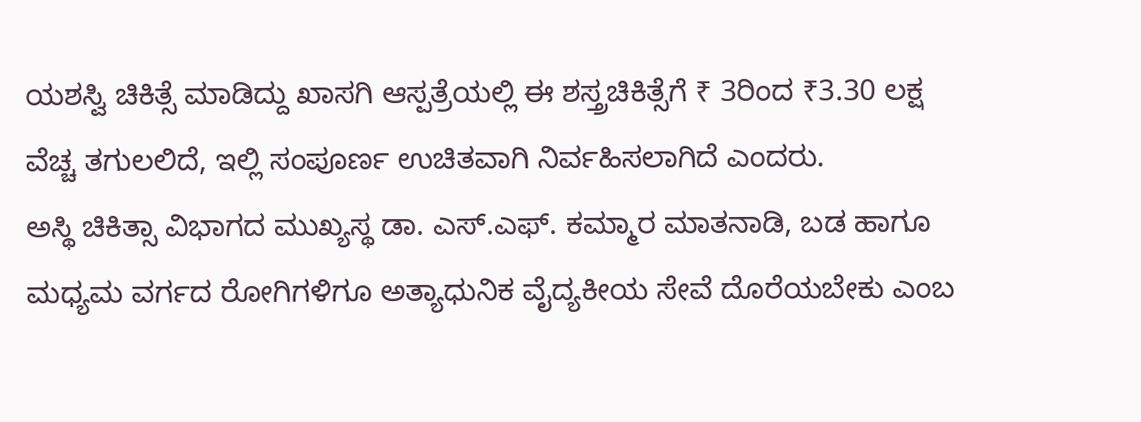ಯಶಸ್ವಿ ಚಿಕಿತ್ಸೆ ಮಾಡಿದ್ದು ಖಾಸಗಿ ಆಸ್ಪತ್ರೆಯಲ್ಲಿ ಈ ಶಸ್ತ್ರಚಿಕಿತ್ಸೆಗೆ ₹ 3ರಿಂದ ₹3.30 ಲಕ್ಷ ವೆಚ್ಚ ತಗುಲಲಿದೆ, ಇಲ್ಲಿ ಸಂಪೂರ್ಣ ಉಚಿತವಾಗಿ ನಿರ್ವಹಿಸಲಾಗಿದೆ ಎಂದರು.
ಅಸ್ಥಿ ಚಿಕಿತ್ಸಾ ವಿಭಾಗದ ಮುಖ್ಯಸ್ಥ ಡಾ. ಎಸ್.ಎಫ್. ಕಮ್ಮಾರ ಮಾತನಾಡಿ, ಬಡ ಹಾಗೂ ಮಧ್ಯಮ ವರ್ಗದ ರೋಗಿಗಳಿಗೂ ಅತ್ಯಾಧುನಿಕ ವೈದ್ಯಕೀಯ ಸೇವೆ ದೊರೆಯಬೇಕು ಎಂಬ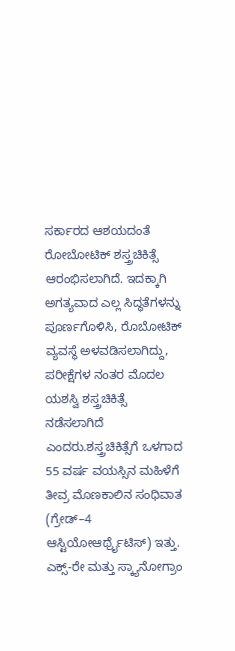ಸರ್ಕಾರದ ಆಶಯದಂತೆ ರೋಬೋಟಿಕ್ ಶಸ್ತ್ರಚಿಕಿತ್ಸೆ ಆರಂಭಿಸಲಾಗಿದೆ. ಇದಕ್ಕಾಗಿ ಅಗತ್ಯವಾದ ಎಲ್ಲ ಸಿದ್ಧತೆಗಳನ್ನು ಪೂರ್ಣಗೊಳಿಸಿ, ರೊಬೋಟಿಕ್ ವ್ಯವಸ್ಥೆ ಅಳವಡಿಸಲಾಗಿದ್ದು, ಪರೀಕ್ಷೆಗಳ ನಂತರ ಮೊದಲ ಯಶಸ್ವಿ ಶಸ್ತ್ರಚಿಕಿತ್ಸೆ ನಡೆಸಲಾಗಿದೆ ಎಂದರು.ಶಸ್ತ್ರಚಿಕಿತ್ಸೆಗೆ ಒಳಗಾದ 55 ವರ್ಷ ವಯಸ್ಸಿನ ಮಹಿಳೆಗೆ ತೀವ್ರ ಮೊಣಕಾಲಿನ ಸಂಧಿವಾತ (ಗ್ರೇಡ್–4 ಆಸ್ಟಿಯೋಆರ್ಥ್ರೈಟಿಸ್) ಇತ್ತು. ಎಕ್ಸ್-ರೇ ಮತ್ತು ಸ್ಕ್ಯಾನೋಗ್ರಾಂ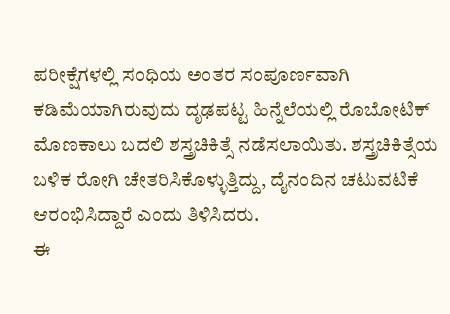ಪರೀಕ್ಷೆಗಳಲ್ಲಿ ಸಂಧಿಯ ಅಂತರ ಸಂಪೂರ್ಣವಾಗಿ ಕಡಿಮೆಯಾಗಿರುವುದು ದೃಢಪಟ್ಟ ಹಿನ್ನೆಲೆಯಲ್ಲಿ ರೊಬೋಟಿಕ್ ಮೊಣಕಾಲು ಬದಲಿ ಶಸ್ತ್ರಚಿಕಿತ್ಸೆ ನಡೆಸಲಾಯಿತು. ಶಸ್ತ್ರಚಿಕಿತ್ಸೆಯ ಬಳಿಕ ರೋಗಿ ಚೇತರಿಸಿಕೊಳ್ಳುತ್ತಿದ್ದು, ದೈನಂದಿನ ಚಟುವಟಿಕೆ ಆರಂಭಿಸಿದ್ದಾರೆ ಎಂದು ತಿಳಿಸಿದರು.
ಈ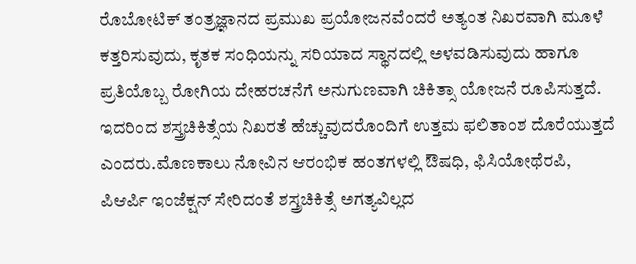ರೊಬೋಟಿಕ್ ತಂತ್ರಜ್ಞಾನದ ಪ್ರಮುಖ ಪ್ರಯೋಜನವೆಂದರೆ ಅತ್ಯಂತ ನಿಖರವಾಗಿ ಮೂಳೆ ಕತ್ತರಿಸುವುದು, ಕೃತಕ ಸಂಧಿಯನ್ನು ಸರಿಯಾದ ಸ್ಥಾನದಲ್ಲಿ ಅಳವಡಿಸುವುದು ಹಾಗೂ ಪ್ರತಿಯೊಬ್ಬ ರೋಗಿಯ ದೇಹರಚನೆಗೆ ಅನುಗುಣವಾಗಿ ಚಿಕಿತ್ಸಾ ಯೋಜನೆ ರೂಪಿಸುತ್ತದೆ. ಇದರಿಂದ ಶಸ್ತ್ರಚಿಕಿತ್ಸೆಯ ನಿಖರತೆ ಹೆಚ್ಚುವುದರೊಂದಿಗೆ ಉತ್ತಮ ಫಲಿತಾಂಶ ದೊರೆಯುತ್ತದೆ ಎಂದರು.ಮೊಣಕಾಲು ನೋವಿನ ಆರಂಭಿಕ ಹಂತಗಳಲ್ಲಿ ಔಷಧಿ, ಫಿಸಿಯೋಥೆರಪಿ, ಪಿಆರ್ಪಿ ಇಂಜೆಕ್ಷನ್ ಸೇರಿದಂತೆ ಶಸ್ತ್ರಚಿಕಿತ್ಸೆ ಅಗತ್ಯವಿಲ್ಲದ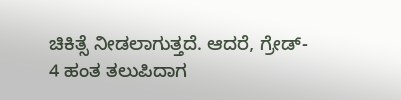ಚಿಕಿತ್ಸೆ ನೀಡಲಾಗುತ್ತದೆ. ಆದರೆ, ಗ್ರೇಡ್- 4 ಹಂತ ತಲುಪಿದಾಗ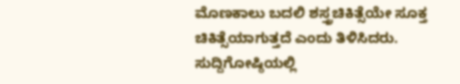ಮೊಣಕಾಲು ಬದಲಿ ಶಸ್ತ್ರಚಿಕಿತ್ಸೆಯೇ ಸೂಕ್ತ ಚಿಕಿತ್ಸೆಯಾಗುತ್ತದೆ ಎಂದು ತಿಳಿಸಿದರು.
ಸುದ್ದಿಗೋಷ್ಠಿಯಲ್ಲಿ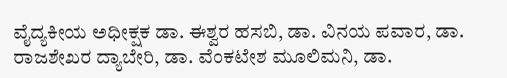ವೈದ್ಯಕೀಯ ಅಧೀಕ್ಷಕ ಡಾ. ಈಶ್ವರ ಹಸಬಿ, ಡಾ. ವಿನಯ ಪವಾರ, ಡಾ. ರಾಜಶೇಖರ ದ್ಯಾಬೇರಿ, ಡಾ. ವೆಂಕಟೇಶ ಮೂಲಿಮನಿ, ಡಾ.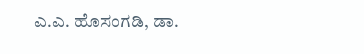ಎ.ಎ. ಹೊಸಂಗಡಿ, ಡಾ.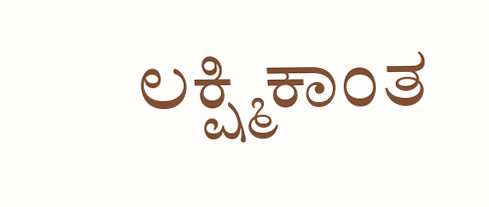ಲಕ್ಷ್ಮಿಕಾಂತ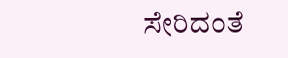ಸೇರಿದಂತೆ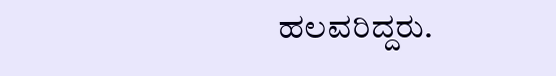ಹಲವರಿದ್ದರು.